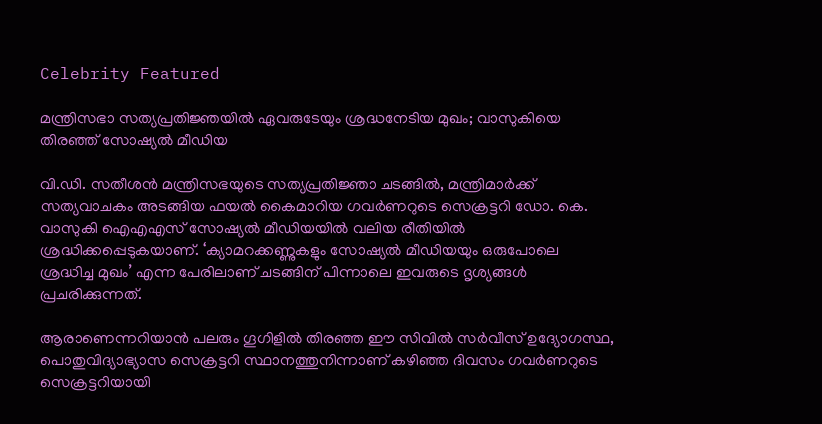Celebrity Featured

മന്ത്രിസഭാ സത്യപ്രതിജ്ഞയില്‍ ഏവരുടേയും ശ്രദ്ധനേടിയ മുഖം; വാസുകിയെ തിരഞ്ഞ് സോഷ്യല്‍ മീഡിയ

വി.ഡി. സതീശൻ മന്ത്രിസഭയുടെ സത്യപ്രതിജ്ഞാ ചടങ്ങിൽ, മന്ത്രിമാർക്ക് സത്യവാചകം അടങ്ങിയ ഫയൽ കൈമാറിയ ഗവർണറുടെ സെക്രട്ടറി ഡോ. കെ. വാസുകി ഐഎഎസ് സോഷ്യൽ മീഡിയയിൽ വലിയ രീതിയിൽ ശ്രദ്ധിക്കപ്പെടുകയാണ്. ‘ക്യാമറക്കണ്ണുകളും സോഷ്യൽ മീഡിയയും ഒരുപോലെ ശ്രദ്ധിച്ച മുഖം’ എന്ന പേരിലാണ് ചടങ്ങിന് പിന്നാലെ ഇവരുടെ ദൃശ്യങ്ങൾ പ്രചരിക്കുന്നത്.

ആരാണെന്നറിയാൻ പലരും ഗൂഗിളിൽ തിരഞ്ഞ ഈ സിവിൽ സർവീസ് ഉദ്യോഗസ്ഥ, പൊതുവിദ്യാഭ്യാസ സെക്രട്ടറി സ്ഥാനത്തുനിന്നാണ് കഴിഞ്ഞ ദിവസം ഗവർണറുടെ സെക്രട്ടറിയായി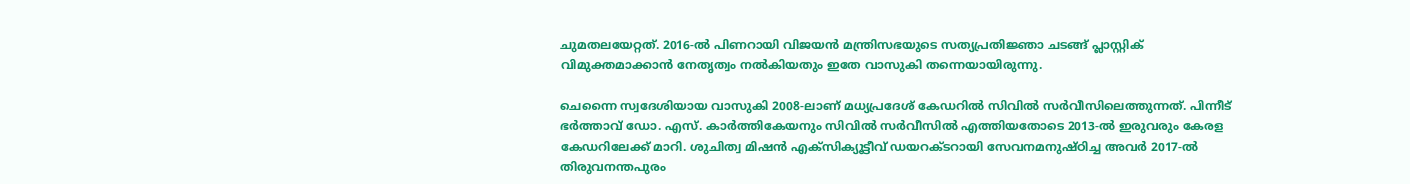ചുമതലയേറ്റത്. 2016-ൽ പിണറായി വിജയൻ മന്ത്രിസഭയുടെ സത്യപ്രതിജ്ഞാ ചടങ്ങ് പ്ലാസ്റ്റിക് വിമുക്തമാക്കാൻ നേതൃത്വം നൽകിയതും ഇതേ വാസുകി തന്നെയായിരുന്നു.

ചെന്നൈ സ്വദേശിയായ വാസുകി 2008-ലാണ് മധ്യപ്രദേശ് കേഡറിൽ സിവിൽ സർവീസിലെത്തുന്നത്. പിന്നീട് ഭർത്താവ് ഡോ. എസ്. കാർത്തികേയനും സിവിൽ സർവീസിൽ എത്തിയതോടെ 2013-ൽ ഇരുവരും കേരള കേഡറിലേക്ക് മാറി. ശുചിത്വ മിഷൻ എക്സിക്യൂട്ടീവ് ഡയറക്ടറായി സേവനമനുഷ്ഠിച്ച അവർ 2017-ൽ തിരുവനന്തപുരം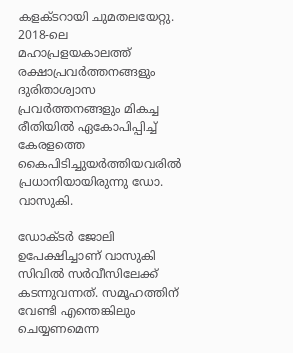കളക്ടറായി ചുമതലയേറ്റു. 2018-ലെ മഹാപ്രളയകാലത്ത് രക്ഷാപ്രവർത്തനങ്ങളും ദുരിതാശ്വാസ പ്രവർത്തനങ്ങളും മികച്ച രീതിയിൽ ഏകോപിപ്പിച്ച് കേരളത്തെ കൈപിടിച്ചുയർത്തിയവരിൽ പ്രധാനിയായിരുന്നു ഡോ. വാസുകി.

ഡോക്ടർ ജോലി ഉപേക്ഷിച്ചാണ് വാസുകി സിവിൽ സർവീസിലേക്ക് കടന്നുവന്നത്. സമൂഹത്തിന് വേണ്ടി എന്തെങ്കിലും ചെയ്യണമെന്ന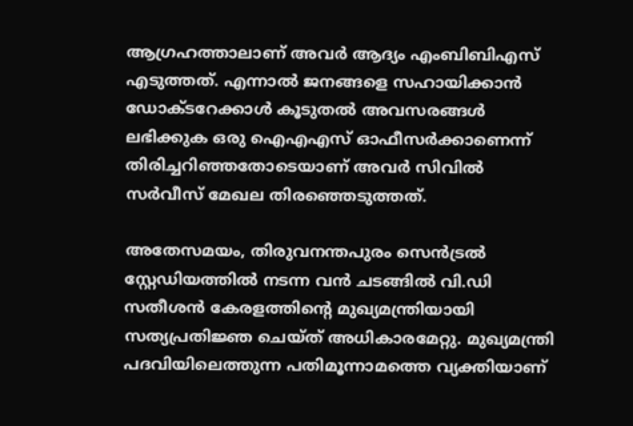ആഗ്രഹത്താലാണ് അവർ ആദ്യം എംബിബിഎസ് എടുത്തത്. എന്നാൽ ജനങ്ങളെ സഹായിക്കാൻ ഡോക്ടറേക്കാൾ കൂടുതൽ അവസരങ്ങൾ ലഭിക്കുക ഒരു ഐഎഎസ് ഓഫീസർക്കാണെന്ന് തിരിച്ചറിഞ്ഞതോടെയാണ് അവർ സിവിൽ സർവീസ് മേഖല തിരഞ്ഞെടുത്തത്.

അതേസമയം, തിരുവനന്തപുരം സെൻട്രൽ സ്റ്റേഡിയത്തിൽ നടന്ന വൻ ചടങ്ങിൽ വി.ഡി സതീശൻ കേരളത്തിന്റെ മുഖ്യമന്ത്രിയായി സത്യപ്രതിജ്ഞ ചെയ്ത് അധികാരമേറ്റു. മുഖ്യമന്ത്രി പദവിയിലെത്തുന്ന പതിമൂന്നാമത്തെ വ്യക്തിയാണ്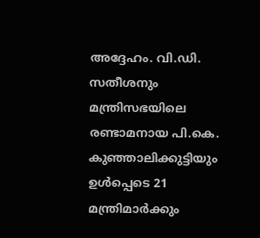അദ്ദേഹം. വി.ഡി. സതീശനും മന്ത്രിസഭയിലെ രണ്ടാമനായ പി.കെ. കുഞ്ഞാലിക്കുട്ടിയും ഉൾപ്പെടെ 21 മന്ത്രിമാർക്കും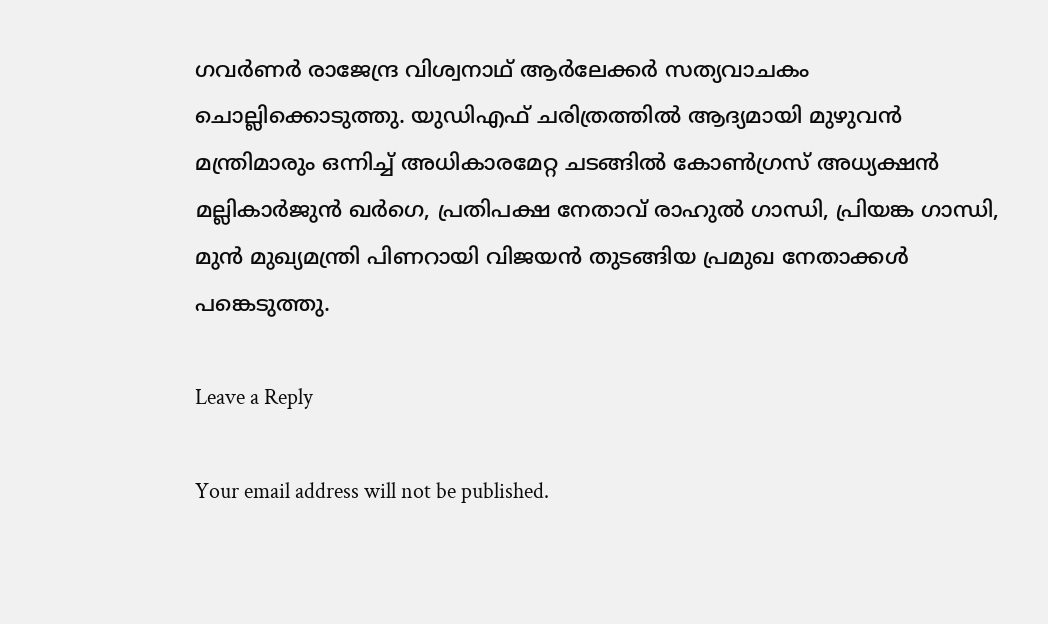ഗവർണർ രാജേന്ദ്ര വിശ്വനാഥ് ആർലേക്കർ സത്യവാചകം ചൊല്ലിക്കൊടുത്തു. യുഡിഎഫ് ചരിത്രത്തിൽ ആദ്യമായി മുഴുവൻ മന്ത്രിമാരും ഒന്നിച്ച് അധികാരമേറ്റ ചടങ്ങിൽ കോൺഗ്രസ് അധ്യക്ഷൻ മല്ലികാർജുൻ ഖർഗെ, പ്രതിപക്ഷ നേതാവ് രാഹുൽ ഗാന്ധി, പ്രിയങ്ക ഗാന്ധി, മുൻ മുഖ്യമന്ത്രി പിണറായി വിജയൻ തുടങ്ങിയ പ്രമുഖ നേതാക്കൾ പങ്കെടുത്തു.

Leave a Reply

Your email address will not be published.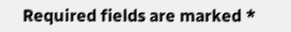Required fields are marked *